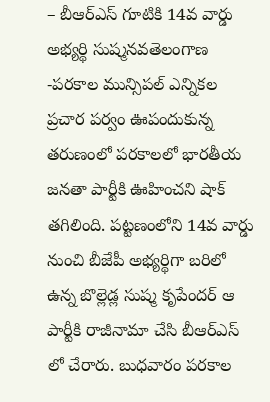– బీఆర్ఎస్ గూటికి 14వ వార్డు అభ్యర్థి సుష్మనవతెలంగాణ -పరకాల మున్సిపల్ ఎన్నికల ప్రచార పర్వం ఊపందుకున్న తరుణంలో పరకాలలో భారతీయ జనతా పార్టీకి ఊహించని షాక్ తగిలింది. పట్టణంలోని 14వ వార్డు నుంచి బీజేపీ అభ్యర్థిగా బరిలో ఉన్న బొల్లెడ్ల సుష్మ కృపేందర్ ఆ పార్టీకి రాజీనామా చేసి బీఆర్ఎస్ లో చేరారు. బుధవారం పరకాల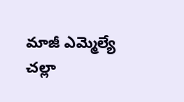మాజీ ఎమ్మెల్యే చల్లా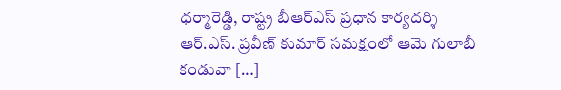ధర్మారెడ్డి, రాష్ట్ర బీఆర్ఎస్ ప్రధాన కార్యదర్శి ఆర్.ఎస్. ప్రవీణ్ కుమార్ సమక్షంలో ఆమె గులాబీ కండువా […]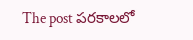The post పరకాలలో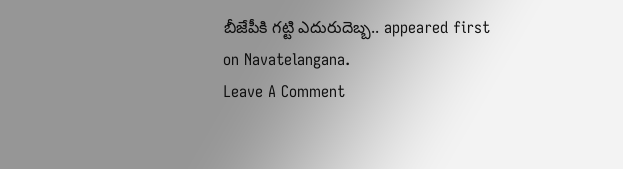బీజేపీకి గట్టి ఎదురుదెబ్బ.. appeared first on Navatelangana.
Leave A Comment